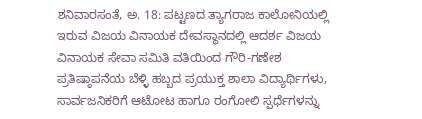ಶನಿವಾರಸಂತೆ, ಅ. 18: ಪಟ್ಟಣದ ತ್ಯಾಗರಾಜ ಕಾಲೋನಿಯಲ್ಲಿ ಇರುವ ವಿಜಯ ವಿನಾಯಕ ದೇವಸ್ಥಾನದಲ್ಲಿ ಆದರ್ಶ ವಿಜಯ ವಿನಾಯಕ ಸೇವಾ ಸಮಿತಿ ವತಿಯಿಂದ ಗೌರಿ-ಗಣೇಶ ಪ್ರತಿಷ್ಠಾಪನೆಯ ಬೆಳ್ಳಿ ಹಬ್ಬದ ಪ್ರಯುಕ್ತ ಶಾಲಾ ವಿದ್ಯಾರ್ಥಿಗಳು, ಸಾರ್ವಜನಿಕರಿಗೆ ಆಟೋಟ ಹಾಗೂ ರಂಗೋಲಿ ಸ್ಪರ್ಧೆಗಳನ್ನು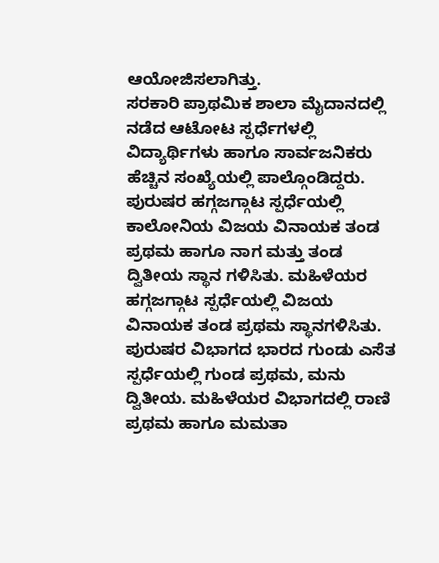ಆಯೋಜಿಸಲಾಗಿತ್ತು.
ಸರಕಾರಿ ಪ್ರಾಥಮಿಕ ಶಾಲಾ ಮೈದಾನದಲ್ಲಿ ನಡೆದ ಆಟೋಟ ಸ್ಪರ್ಧೆಗಳಲ್ಲಿ ವಿದ್ಯಾರ್ಥಿಗಳು ಹಾಗೂ ಸಾರ್ವಜನಿಕರು ಹೆಚ್ಚಿನ ಸಂಖ್ಯೆಯಲ್ಲಿ ಪಾಲ್ಗೊಂಡಿದ್ದರು.
ಪುರುಷರ ಹಗ್ಗಜಗ್ಗಾಟ ಸ್ಪರ್ಧೆಯಲ್ಲಿ ಕಾಲೋನಿಯ ವಿಜಯ ವಿನಾಯಕ ತಂಡ ಪ್ರಥಮ ಹಾಗೂ ನಾಗ ಮತ್ತು ತಂಡ ದ್ವಿತೀಯ ಸ್ಥಾನ ಗಳಿಸಿತು. ಮಹಿಳೆಯರ ಹಗ್ಗಜಗ್ಗಾಟ ಸ್ಪರ್ಧೆಯಲ್ಲಿ ವಿಜಯ ವಿನಾಯಕ ತಂಡ ಪ್ರಥಮ ಸ್ಥಾನಗಳಿಸಿತು.
ಪುರುಷರ ವಿಭಾಗದ ಭಾರದ ಗುಂಡು ಎಸೆತ ಸ್ಪರ್ಧೆಯಲ್ಲಿ ಗುಂಡ ಪ್ರಥಮ, ಮನು ದ್ವಿತೀಯ. ಮಹಿಳೆಯರ ವಿಭಾಗದಲ್ಲಿ ರಾಣಿ ಪ್ರಥಮ ಹಾಗೂ ಮಮತಾ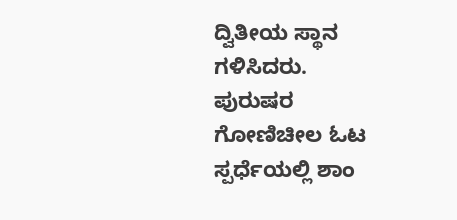ದ್ವಿತೀಯ ಸ್ಥಾನ ಗಳಿಸಿದರು.
ಪುರುಷರ ಗೋಣಿಚೀಲ ಓಟ ಸ್ಪರ್ಧೆಯಲ್ಲಿ ಶಾಂ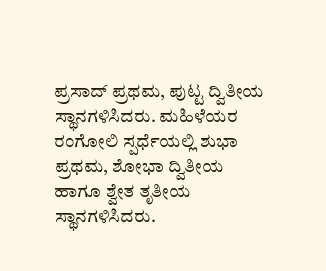ಪ್ರಸಾದ್ ಪ್ರಥಮ, ಪುಟ್ಟ ದ್ವಿತೀಯ ಸ್ಥಾನಗಳಿಸಿದರು. ಮಹಿಳೆಯರ ರಂಗೋಲಿ ಸ್ಪರ್ಧೆಯಲ್ಲಿ ಶುಭಾ ಪ್ರಥಮ, ಶೋಭಾ ದ್ವಿತೀಯ ಹಾಗೂ ಶ್ವೇತ ತೃತೀಯ ಸ್ಥಾನಗಳಿಸಿದರು.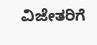ವಿಜೇತರಿಗೆ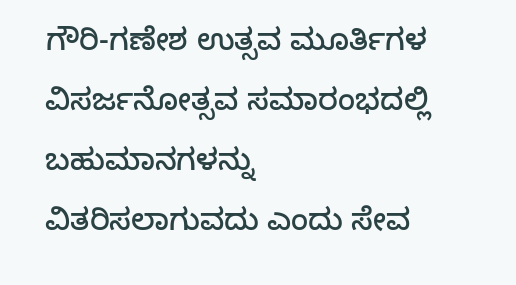ಗೌರಿ-ಗಣೇಶ ಉತ್ಸವ ಮೂರ್ತಿಗಳ ವಿಸರ್ಜನೋತ್ಸವ ಸಮಾರಂಭದಲ್ಲಿ ಬಹುಮಾನಗಳನ್ನು ವಿತರಿಸಲಾಗುವದು ಎಂದು ಸೇವ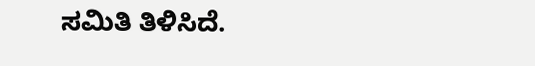ಸಮಿತಿ ತಿಳಿಸಿದೆ.